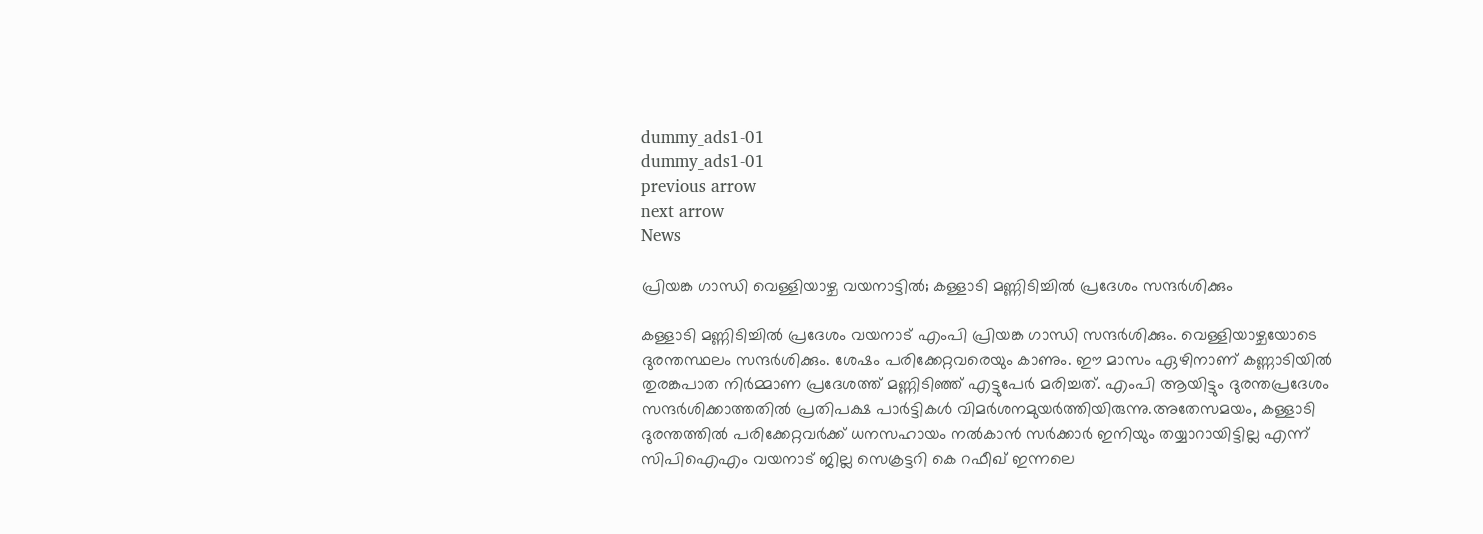dummy_ads1-01
dummy_ads1-01
previous arrow
next arrow
News

പ്രിയങ്ക ഗാന്ധി വെള്ളിയാഴ്ച വയനാട്ടില്‍; കള്ളാടി മണ്ണിടിച്ചില്‍ പ്രദേശം സന്ദര്‍ശിക്കും

കള്ളാടി മണ്ണിടിച്ചില്‍ പ്രദേശം വയനാട് എംപി പ്രിയങ്ക ഗാന്ധി സന്ദര്‍ശിക്കും. വെള്ളിയാഴ്ചയോടെ ദുരന്തസ്ഥലം സന്ദര്‍ശിക്കും. ശേഷം പരിക്കേറ്റവരെയും കാണും. ഈ മാസം ഏഴിനാണ് കണ്ണാടിയില്‍ തുരങ്കപാത നിര്‍മ്മാണ പ്രദേശത്ത് മണ്ണിടിഞ്ഞ് എട്ടുപേര്‍ മരിച്ചത്. എംപി ആയിട്ടും ദുരന്തപ്രദേശം സന്ദര്‍ശിക്കാത്തതില്‍ പ്രതിപക്ഷ പാര്‍ട്ടികള്‍ വിമര്‍ശനമുയര്‍ത്തിയിരുന്നു.അതേസമയം, കള്ളാടി ദുരന്തത്തില്‍ പരിക്കേറ്റവര്‍ക്ക് ധനസഹായം നല്‍കാന്‍ സര്‍ക്കാര്‍ ഇനിയും തയ്യാറായിട്ടില്ല എന്ന് സിപിഐഎം വയനാട് ജില്ല സെക്രട്ടറി കെ റഫീഖ് ഇന്നലെ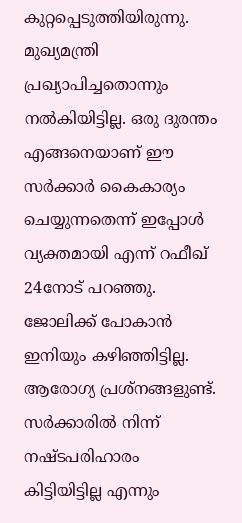കുറ്റപ്പെടുത്തിയിരുന്നു. മുഖ്യമന്ത്രി പ്രഖ്യാപിച്ചതൊന്നും നല്‍കിയിട്ടില്ല. ഒരു ദുരന്തം എങ്ങനെയാണ് ഈ സര്‍ക്കാര്‍ കൈകാര്യം ചെയ്യുന്നതെന്ന് ഇപ്പോള്‍ വ്യക്തമായി എന്ന് റഫീഖ് 24നോട് പറഞ്ഞു. ജോലിക്ക് പോകാന്‍ ഇനിയും കഴിഞ്ഞിട്ടില്ല. ആരോഗ്യ പ്രശ്‌നങ്ങളുണ്ട്. സര്‍ക്കാരില്‍ നിന്ന് നഷ്ടപരിഹാരം കിട്ടിയിട്ടില്ല എന്നും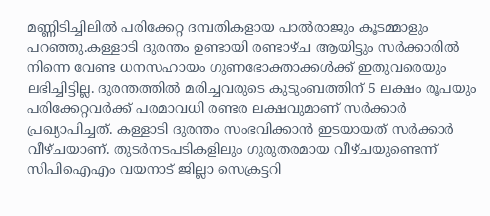മണ്ണിടിച്ചിലില്‍ പരിക്കേറ്റ ദമ്പതികളായ പാല്‍രാജും കൂടമ്മാളും പറഞ്ഞു.കള്ളാടി ദുരന്തം ഉണ്ടായി രണ്ടാഴ്ച ആയിട്ടും സര്‍ക്കാരില്‍ നിന്നെ വേണ്ട ധനസഹായം ഗുണഭോക്താക്കള്‍ക്ക് ഇതുവരെയും ലഭിച്ചിട്ടില്ല. ദുരന്തത്തില്‍ മരിച്ചവരുടെ കുടുംബത്തിന് 5 ലക്ഷം രൂപയും പരിക്കേറ്റവര്‍ക്ക് പരമാവധി രണ്ടര ലക്ഷവുമാണ് സര്‍ക്കാര്‍ പ്രഖ്യാപിച്ചത്. കള്ളാടി ദുരന്തം സംഭവിക്കാന്‍ ഇടയായത് സര്‍ക്കാര്‍ വീഴ്ചയാണ്. തുടര്‍നടപടികളിലും ഗുരുതരമായ വീഴ്ചയുണ്ടെന്ന് സിപിഐഎം വയനാട് ജില്ലാ സെക്രട്ടറി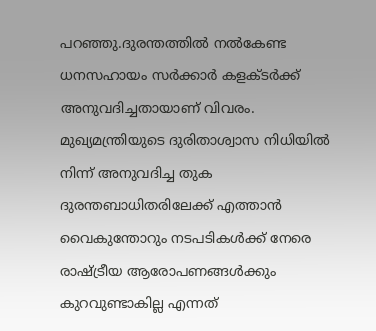പറഞ്ഞു.ദുരന്തത്തില്‍ നല്‍കേണ്ട ധനസഹായം സര്‍ക്കാര്‍ കളക്ടര്‍ക്ക് അനുവദിച്ചതായാണ് വിവരം. മുഖ്യമന്ത്രിയുടെ ദുരിതാശ്വാസ നിധിയില്‍ നിന്ന് അനുവദിച്ച തുക ദുരന്തബാധിതരിലേക്ക് എത്താന്‍ വൈകുന്തോറും നടപടികള്‍ക്ക് നേരെ രാഷ്ട്രീയ ആരോപണങ്ങള്‍ക്കും കുറവുണ്ടാകില്ല എന്നത്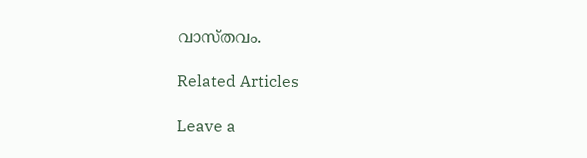വാസ്തവം.

Related Articles

Leave a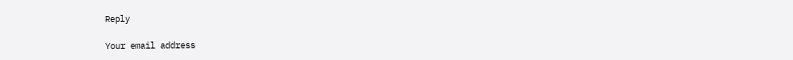Reply

Your email address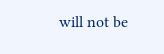will not be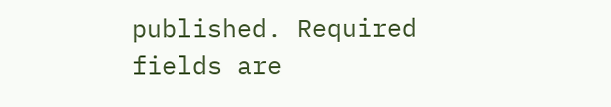published. Required fields are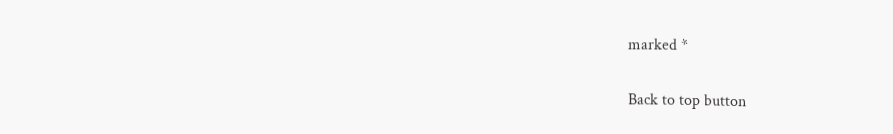marked *

Back to top button